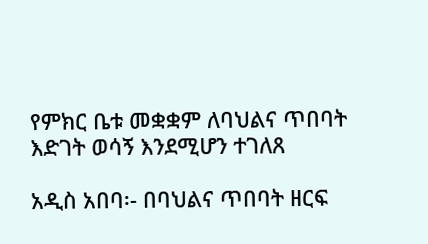የምክር ቤቱ መቋቋም ለባህልና ጥበባት እድገት ወሳኝ እንደሚሆን ተገለጸ

አዲስ አበባ፡- በባህልና ጥበባት ዘርፍ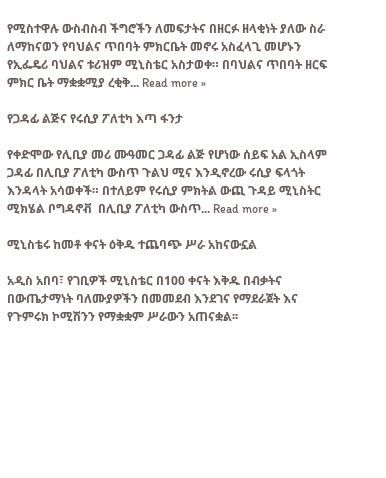የሚስተዋሉ ውስብስብ ችግሮችን ለመፍታትና በዘርፉ ዘላቂነት ያለው ስራ ለማከናወን የባህልና ጥበባት ምክርቤት መኖሩ አስፈላጊ መሆኑን የኢፌዴሪ ባህልና ቱሪዝም ሚኒስቴር አስታወቀ። በባህልና ጥበባት ዘርፍ ምክር ቤት ማቋቋሚያ ረቂቅ... Read more »

የጋዳፊ ልጅና የሩሲያ ፖለቲካ እጣ ፋንታ

የቀድሞው የሊቢያ መሪ ሙዓመር ጋዳፊ ልጅ የሆነው ሰይፍ አል ኢስላም ጋዳፊ በሊቢያ ፖለቲካ ውስጥ ጉልህ ሚና እንዲኖረው ሩሲያ ፍላጎት እንዳላት አሳወቀች። በተለይም የሩሲያ ምክትል ውጪ ጉዳይ ሚኒስትር ሚክሄል ቦግዳኖቭ  በሊቢያ ፖለቲካ ውስጥ... Read more »

ሚኒስቴሩ ከመቶ ቀናት ዕቅዱ ተጨባጭ ሥራ አከናውኗል

አዲስ አበባ፣ የገቢዎች ሚኒስቴር በ100 ቀናት እቅዱ በብቃትና በውጤታማነት ባለሙያዎችን በመመደብ እንደገና የማደራጀት እና የጉምሩክ ኮሚሽንን የማቋቋም ሥራውን አጠናቋል፡፡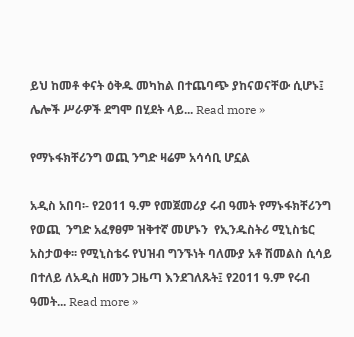ይህ ከመቶ ቀናት ዕቅዱ መካከል በተጨባጭ ያከናወናቸው ሲሆኑ፤ ሌሎች ሥራዎች ደግሞ በሂደት ላይ... Read more »

የማኑፋክቸሪንግ ወጪ ንግድ ዛሬም አሳሳቢ ሆኗል

አዲስ አበባ፡- የ2011 ዓ.ም የመጀመሪያ ሩብ ዓመት የማኑፋክቸሪንግ የወጪ  ንግድ አፈፃፀም ዝቅተኛ መሆኑን  የኢንዱስትሪ ሚኒስቴር አስታወቀ፡፡ የሚኒስቴሩ የህዝብ ግንኙነት ባለሙያ አቶ ሽመልስ ሲሳይ በተለይ ለአዲስ ዘመን ጋዜጣ እንደገለጹት፤ የ2011 ዓ.ም የሩብ ዓመት... Read more »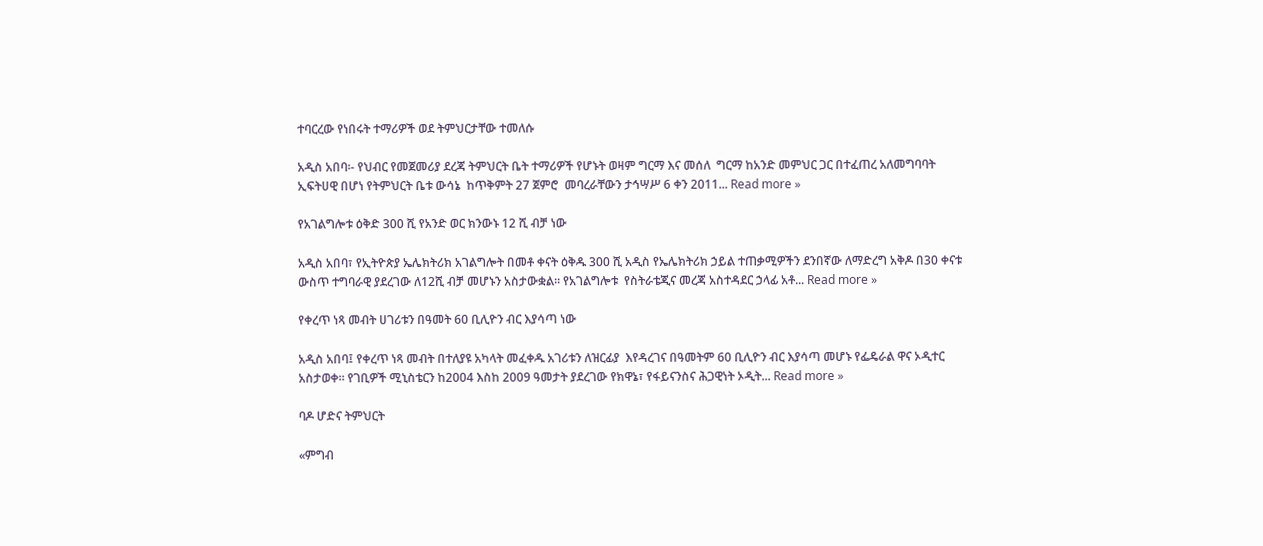ተባርረው የነበሩት ተማሪዎች ወደ ትምህርታቸው ተመለሱ

አዲስ አበባ፡- የህብር የመጀመሪያ ደረጃ ትምህርት ቤት ተማሪዎች የሆኑት ወዛም ግርማ እና መሰለ  ግርማ ከአንድ መምህር ጋር በተፈጠረ አለመግባባት ኢፍትሀዊ በሆነ የትምህርት ቤቱ ውሳኔ  ከጥቅምት 27 ጀምሮ  መባረራቸውን ታኅሣሥ 6 ቀን 2011... Read more »

የአገልግሎቱ ዕቅድ 300 ሺ የአንድ ወር ክንውኑ 12 ሺ ብቻ ነው

አዲስ አበባ፣ የኢትዮጵያ ኤሌክትሪክ አገልግሎት በመቶ ቀናት ዕቅዱ 300 ሺ አዲስ የኤሌክትሪክ ኃይል ተጠቃሚዎችን ደንበኛው ለማድረግ አቅዶ በ30 ቀናቱ ውስጥ ተግባራዊ ያደረገው ለ12ሺ ብቻ መሆኑን አስታውቋል። የአገልግሎቱ  የስትራቴጂና መረጃ አስተዳደር ኃላፊ አቶ... Read more »

የቀረጥ ነጻ መብት ሀገሪቱን በዓመት 60 ቢሊዮን ብር እያሳጣ ነው

አዲስ አበባ፤ የቀረጥ ነጻ መብት በተለያዩ አካላት መፈቀዱ አገሪቱን ለዝርፊያ  እየዳረገና በዓመትም 60 ቢሊዮን ብር እያሳጣ መሆኑ የፌዴራል ዋና ኦዲተር አስታወቀ። የገቢዎች ሚኒስቴርን ከ2004 እስከ 2009 ዓመታት ያደረገው የክዋኔ፣ የፋይናንስና ሕጋዊነት ኦዲት... Read more »

ባዶ ሆድና ትምህርት

«ምግብ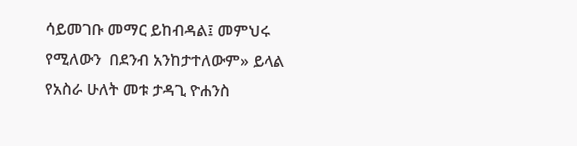ሳይመገቡ መማር ይከብዳል፤ መምህሩ  የሚለውን  በደንብ አንከታተለውም» ይላል   የአስራ ሁለት መቱ ታዳጊ ዮሐንስ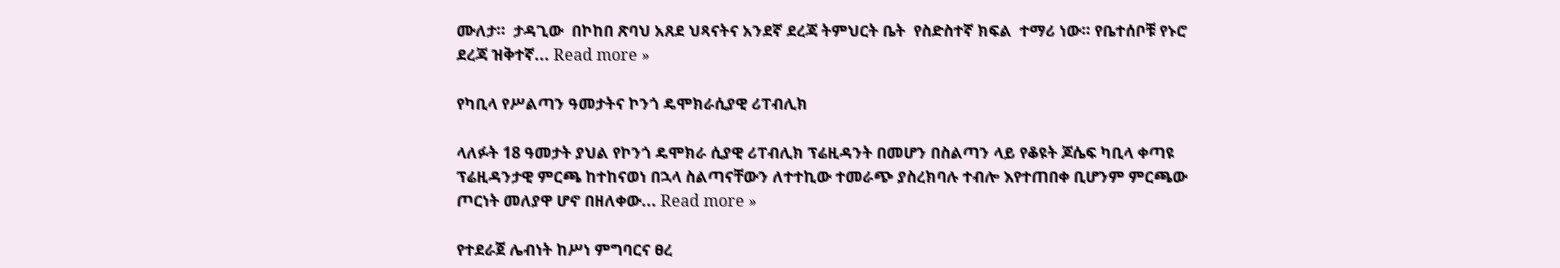ሙለታ።  ታዳጊው  በኮከበ ጽባህ አጸደ ህጻናትና አንደኛ ደረጃ ትምህርት ቤት  የስድስተኛ ክፍል  ተማሪ ነው። የቤተሰቦቹ የኑሮ ደረጃ ዝቅተኛ... Read more »

የካቢላ የሥልጣን ዓመታትና ኮንጎ ዴሞክራሲያዊ ሪፐብሊክ

ላለፉት 18 ዓመታት ያህል የኮንጎ ዴሞክራ ሲያዊ ሪፐብሊክ ፕሬዚዳንት በመሆን በስልጣን ላይ የቆዩት ጆሴፍ ካቢላ ቀጣዩ ፕሬዚዳንታዊ ምርጫ ከተከናወነ በኋላ ስልጣናቸውን ለተተኪው ተመራጭ ያስረክባሉ ተብሎ እየተጠበቀ ቢሆንም ምርጫው ጦርነት መለያዋ ሆኖ በዘለቀው... Read more »

የተደራጀ ሌብነት ከሥነ ምግባርና ፀረ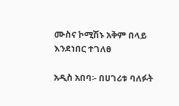ሙስና ኮሚሽኑ አቅም በላይ እንደነበር ተገለፀ

አዲስ አበባ፡- በሀገሪቱ ባለፉት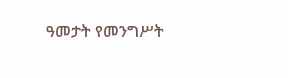ዓመታት የመንግሥት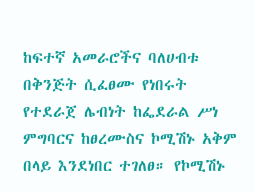ከፍተኛ አመራሮችና ባለሀብቱ በቅንጅት ሲፈፀሙ የነበሩት የተደራጀ ሌብነት ከፌደራል ሥነ ምግባርና ከፀረሙስና ኮሚሽኑ አቅም በላይ እንደነበር ተገለፀ። የኮሚሽኑ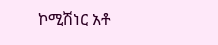ኮሚሽነር አቶ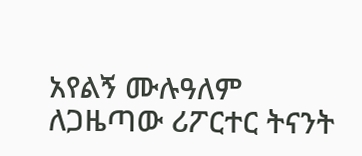አየልኝ ሙሉዓለም ለጋዜጣው ሪፖርተር ትናንት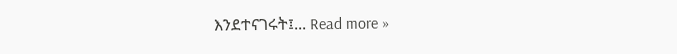እንደተናገሩት፤... Read more »